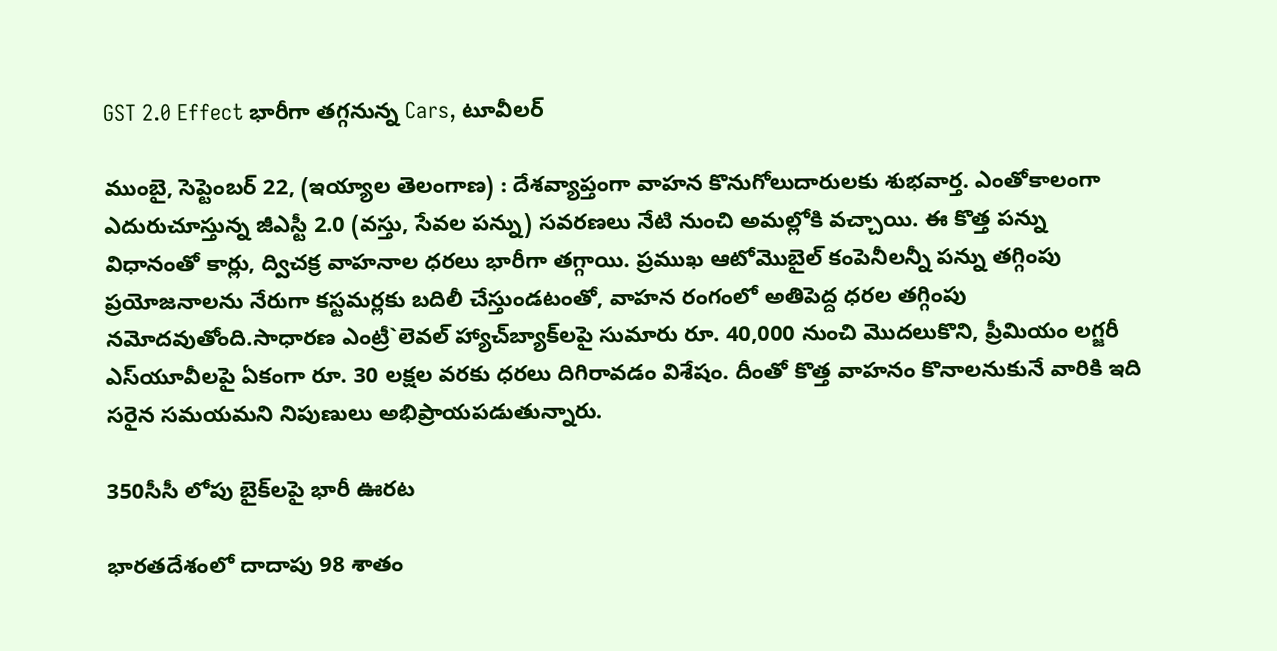GST 2.0 Effect భారీగా తగ్గనున్న Cars, టూవీలర్‌

ముంబై, సెప్టెంబర్‌ 22, (ఇయ్యాల తెలంగాణ) : దేశవ్యాప్తంగా వాహన కొనుగోలుదారులకు శుభవార్త. ఎంతోకాలంగా ఎదురుచూస్తున్న జీఎస్టీ 2.0 (వస్తు, సేవల పన్ను) సవరణలు నేటి నుంచి అమల్లోకి వచ్చాయి. ఈ కొత్త పన్ను విధానంతో కార్లు, ద్విచక్ర వాహనాల ధరలు భారీగా తగ్గాయి. ప్రముఖ ఆటోమొబైల్‌ కంపెనీలన్నీ పన్ను తగ్గింపు ప్రయోజనాలను నేరుగా కస్టమర్లకు బదిలీ చేస్తుండటంతో, వాహన రంగంలో అతిపెద్ద ధరల తగ్గింపు నమోదవుతోంది.సాధారణ ఎంట్రీ`లెవల్‌ హ్యాచ్‌బ్యాక్‌లపై సుమారు రూ. 40,000 నుంచి మొదలుకొని, ప్రీమియం లగ్జరీ ఎస్‌యూవీలపై ఏకంగా రూ. 30 లక్షల వరకు ధరలు దిగిరావడం విశేషం. దీంతో కొత్త వాహనం కొనాలనుకునే వారికి ఇది సరైన సమయమని నిపుణులు అభిప్రాయపడుతున్నారు.

350సీసీ లోపు బైక్‌లపై భారీ ఊరట

భారతదేశంలో దాదాపు 98 శాతం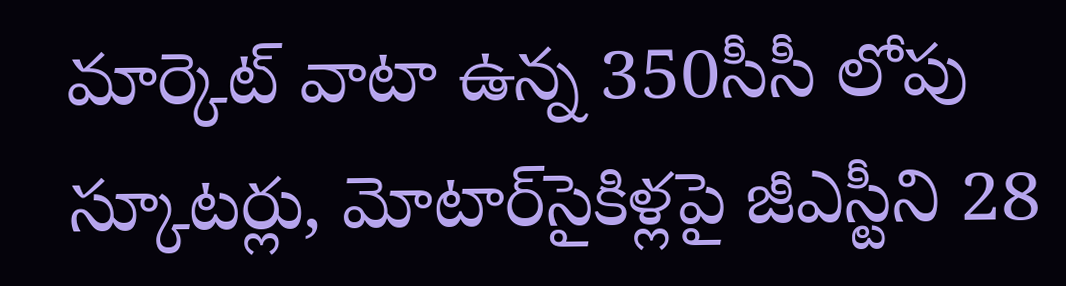మార్కెట్‌ వాటా ఉన్న 350సీసీ లోపు స్కూటర్లు, మోటార్‌సైకిళ్లపై జీఎస్టీని 28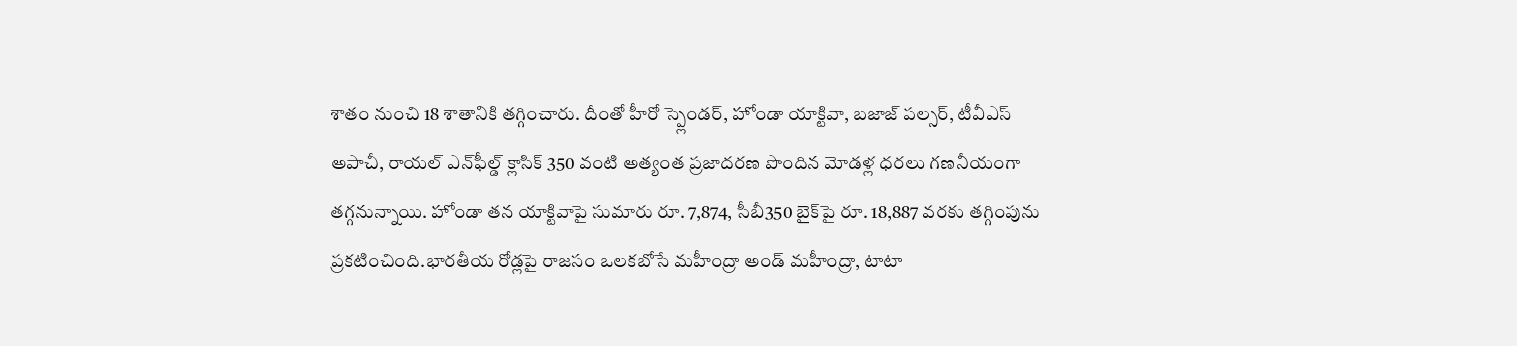శాతం నుంచి 18 శాతానికి తగ్గించారు. దీంతో హీరో స్ప్లెండర్‌, హోండా యాక్టివా, బజాజ్‌ పల్సర్‌, టీవీఎస్‌ అపాచీ, రాయల్‌ ఎన్‌ఫీల్డ్‌ క్లాసిక్‌ 350 వంటి అత్యంత ప్రజాదరణ పొందిన మోడళ్ల ధరలు గణనీయంగా తగ్గనున్నాయి. హోండా తన యాక్టివాపై సుమారు రూ. 7,874, సీబీ350 బైక్‌పై రూ. 18,887 వరకు తగ్గింపును ప్రకటించింది.భారతీయ రోడ్లపై రాజసం ఒలకబోసే మహీంద్రా అండ్‌ మహీంద్రా, టాటా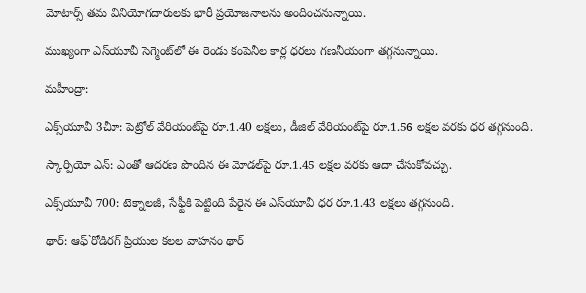మోటార్స్‌ తమ వినియోగదారులకు భారీ ప్రయోజనాలను అందించనున్నాయి.

ముఖ్యంగా ఎస్‌యూవీ సెగ్మెంట్‌లో ఈ రెండు కంపెనీల కార్ల ధరలు గణనీయంగా తగ్గనున్నాయి.

మహీంద్రా:

ఎక్స్‌యూవీ 3చీూ: పెట్రోల్‌ వేరియంట్‌పై రూ.1.40 లక్షలు, డీజిల్‌ వేరియంట్‌పై రూ.1.56 లక్షల వరకు ధర తగ్గనుంది.

స్కార్పియో ఎన్‌: ఎంతో ఆదరణ పొందిన ఈ మోడల్‌పై రూ.1.45 లక్షల వరకు ఆదా చేసుకోవచ్చు.

ఎక్స్‌యూవీ 700: టెక్నాలజీ, సేఫ్టీకి పెట్టింది పేరైన ఈ ఎస్‌యూవీ ధర రూ.1.43 లక్షలు తగ్గనుంది.

థార్‌: ఆఫ్‌`రోడిరగ్‌ ప్రియుల కలల వాహనం థార్‌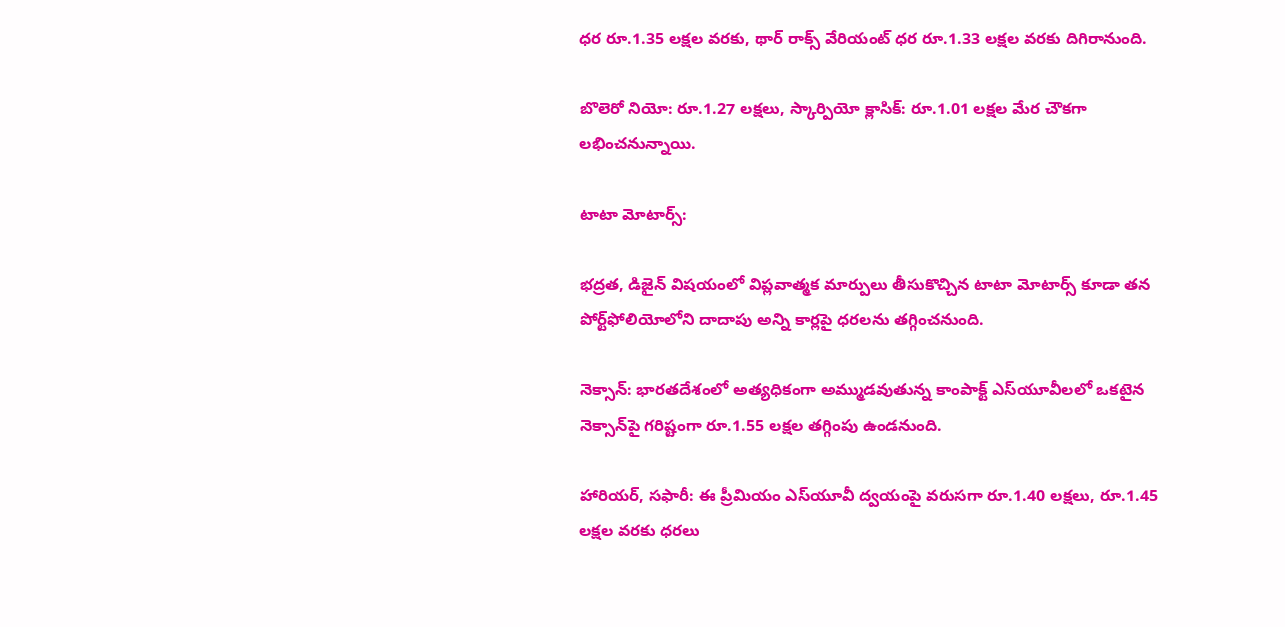ధర రూ.1.35 లక్షల వరకు, థార్‌ రాక్స్‌ వేరియంట్‌ ధర రూ.1.33 లక్షల వరకు దిగిరానుంది.

బొలెరో నియో: రూ.1.27 లక్షలు, స్కార్పియో క్లాసిక్‌: రూ.1.01 లక్షల మేర చౌకగా లభించనున్నాయి.

టాటా మోటార్స్‌:

భద్రత, డిజైన్‌ విషయంలో విప్లవాత్మక మార్పులు తీసుకొచ్చిన టాటా మోటార్స్‌ కూడా తన పోర్ట్‌ఫోలియోలోని దాదాపు అన్ని కార్లపై ధరలను తగ్గించనుంది.

నెక్సాన్‌: భారతదేశంలో అత్యధికంగా అమ్ముడవుతున్న కాంపాక్ట్‌ ఎస్‌యూవీలలో ఒకటైన నెక్సాన్‌పై గరిష్టంగా రూ.1.55 లక్షల తగ్గింపు ఉండనుంది.

హారియర్‌, సఫారీ: ఈ ప్రీమియం ఎస్‌యూవీ ద్వయంపై వరుసగా రూ.1.40 లక్షలు, రూ.1.45 లక్షల వరకు ధరలు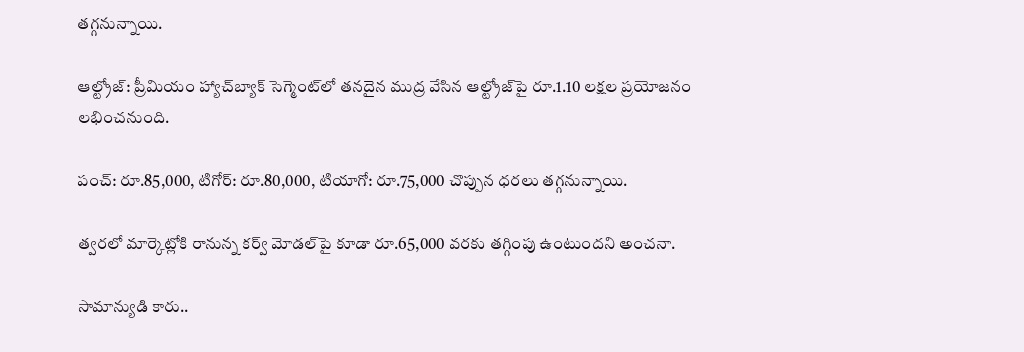తగ్గనున్నాయి.

ఆల్ట్రోజ్‌: ప్రీమియం హ్యాచ్‌బ్యాక్‌ సెగ్మెంట్‌లో తనదైన ముద్ర వేసిన ఆల్ట్రోజ్‌పై రూ.1.10 లక్షల ప్రయోజనం లభించనుంది.

పంచ్‌: రూ.85,000, టిగోర్‌: రూ.80,000, టియాగో: రూ.75,000 చొప్పున ధరలు తగ్గనున్నాయి.

త్వరలో మార్కెట్లోకి రానున్న కర్వ్‌ మోడల్‌పై కూడా రూ.65,000 వరకు తగ్గింపు ఉంటుందని అంచనా.

సామాన్యుడి కారు..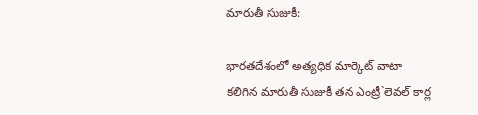మారుతీ సుజుకీ:

భారతదేశంలో అత్యధిక మార్కెట్‌ వాటా కలిగిన మారుతీ సుజుకీ తన ఎంట్రీ`లెవల్‌ కార్ల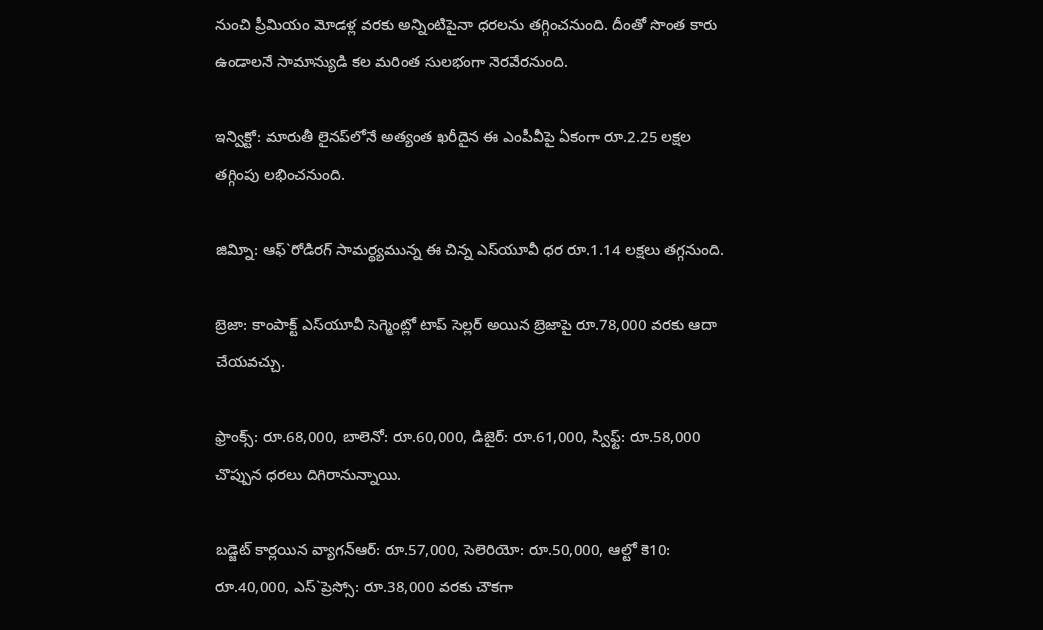నుంచి ప్రీమియం మోడళ్ల వరకు అన్నింటిపైనా ధరలను తగ్గించనుంది. దీంతో సొంత కారు ఉండాలనే సామాన్యుడి కల మరింత సులభంగా నెరవేరనుంది.

ఇన్విక్టో: మారుతీ లైనప్‌లోనే అత్యంత ఖరీదైన ఈ ఎంపీవీపై ఏకంగా రూ.2.25 లక్షల తగ్గింపు లభించనుంది.

జివ్నిూ: ఆఫ్‌`రోడిరగ్‌ సామర్థ్యమున్న ఈ చిన్న ఎస్‌యూవీ ధర రూ.1.14 లక్షలు తగ్గనుంది.

బ్రెజా: కాంపాక్ట్‌ ఎస్‌యూవీ సెగ్మెంట్లో టాప్‌ సెల్లర్‌ అయిన బ్రెజాపై రూ.78,000 వరకు ఆదా చేయవచ్చు.

ఫ్రాంక్స్‌: రూ.68,000, బాలెనో: రూ.60,000, డిజైర్‌: రూ.61,000, స్విఫ్ట్‌: రూ.58,000 చొప్పున ధరలు దిగిరానున్నాయి.

బడ్జెట్‌ కార్లయిన వ్యాగన్‌ఆర్‌: రూ.57,000, సెలెరియో: రూ.50,000, ఆల్టో కె10: రూ.40,000, ఎస్‌`ప్రెస్సో: రూ.38,000 వరకు చౌకగా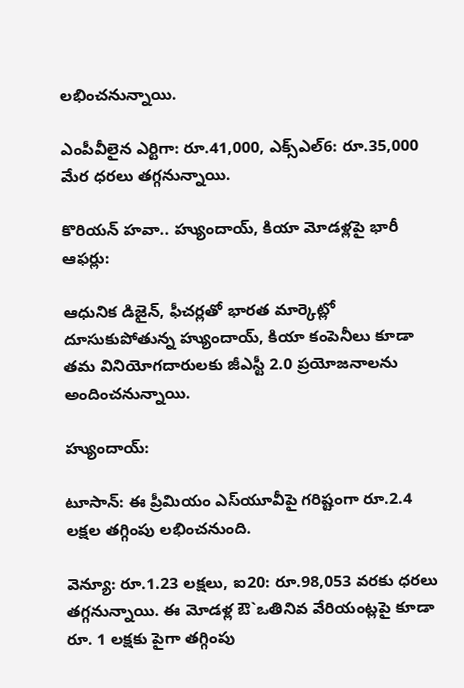లభించనున్నాయి.

ఎంపీవీలైన ఎర్టిగా: రూ.41,000, ఎక్స్‌ఎల్‌6: రూ.35,000 మేర ధరలు తగ్గనున్నాయి.

కొరియన్‌ హవా.. హ్యుందాయ్‌, కియా మోడళ్లపై భారీ ఆఫర్లు:

ఆధునిక డిజైన్‌, ఫీచర్లతో భారత మార్కెట్లో దూసుకుపోతున్న హ్యుందాయ్‌, కియా కంపెనీలు కూడా తమ వినియోగదారులకు జీఎస్టీ 2.0 ప్రయోజనాలను అందించనున్నాయి.

హ్యుందాయ్‌:

టూసాన్‌: ఈ ప్రీమియం ఎస్‌యూవీపై గరిష్టంగా రూ.2.4 లక్షల తగ్గింపు లభించనుంది.

వెన్యూ: రూ.1.23 లక్షలు, ఐ20: రూ.98,053 వరకు ధరలు తగ్గనున్నాయి. ఈ మోడళ్ల ఔ`ఒతినివ వేరియంట్లపై కూడా రూ. 1 లక్షకు పైగా తగ్గింపు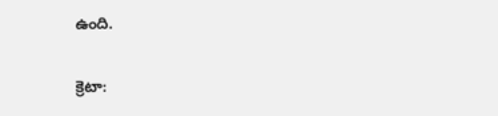ఉంది.

క్రెటా: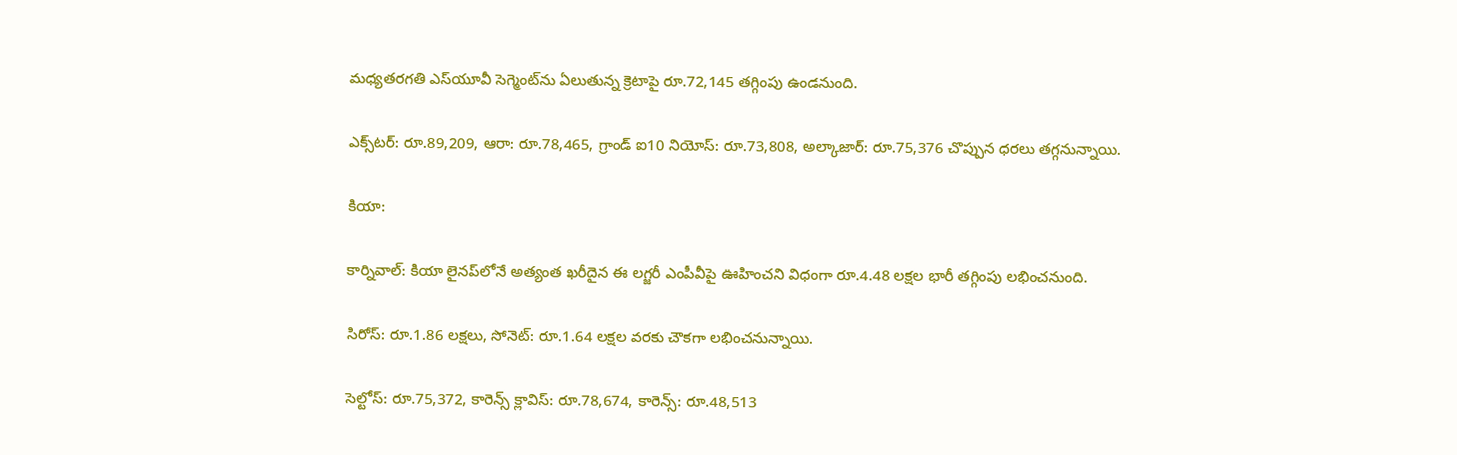మధ్యతరగతి ఎస్‌యూవీ సెగ్మెంట్‌ను ఏలుతున్న క్రెటాపై రూ.72,145 తగ్గింపు ఉండనుంది.

ఎక్స్‌టర్‌: రూ.89,209, ఆరా: రూ.78,465, గ్రాండ్‌ ఐ10 నియోస్‌: రూ.73,808, అల్కాజార్‌: రూ.75,376 చొప్పున ధరలు తగ్గనున్నాయి.

కియా:

కార్నివాల్‌: కియా లైనప్‌లోనే అత్యంత ఖరీదైన ఈ లగ్జరీ ఎంపీవీపై ఊహించని విధంగా రూ.4.48 లక్షల భారీ తగ్గింపు లభించనుంది.

సిరోస్‌: రూ.1.86 లక్షలు, సోనెట్‌: రూ.1.64 లక్షల వరకు చౌకగా లభించనున్నాయి.

సెల్టోస్‌: రూ.75,372, కారెన్స్‌ క్లావిస్‌: రూ.78,674, కారెన్స్‌: రూ.48,513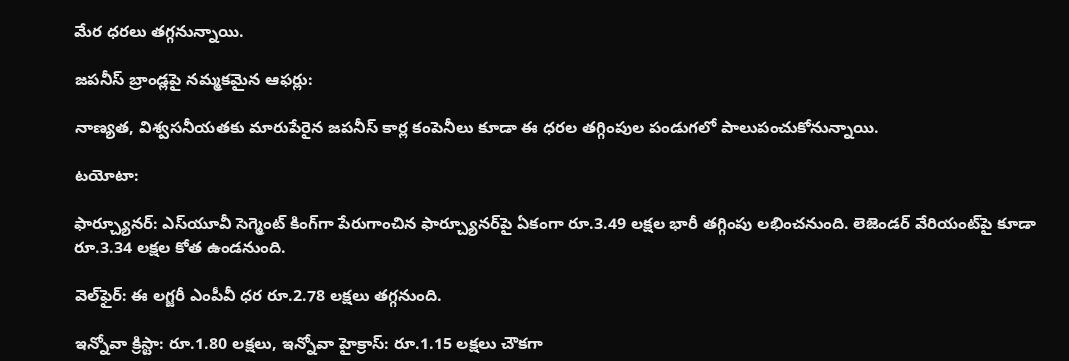మేర ధరలు తగ్గనున్నాయి.

జపనీస్‌ బ్రాండ్లపై నమ్మకమైన ఆఫర్లు:

నాణ్యత, విశ్వసనీయతకు మారుపేరైన జపనీస్‌ కార్ల కంపెనీలు కూడా ఈ ధరల తగ్గింపుల పండుగలో పాలుపంచుకోనున్నాయి.

టయోటా:

ఫార్చ్యూనర్‌: ఎస్‌యూవీ సెగ్మెంట్‌ కింగ్‌గా పేరుగాంచిన ఫార్చ్యూనర్‌పై ఏకంగా రూ.3.49 లక్షల భారీ తగ్గింపు లభించనుంది. లెజెండర్‌ వేరియంట్‌పై కూడా రూ.3.34 లక్షల కోత ఉండనుంది.

వెల్‌ఫైర్‌: ఈ లగ్జరీ ఎంపీవీ ధర రూ.2.78 లక్షలు తగ్గనుంది.

ఇన్నోవా క్రిస్టా: రూ.1.80 లక్షలు, ఇన్నోవా హైక్రాస్‌: రూ.1.15 లక్షలు చౌకగా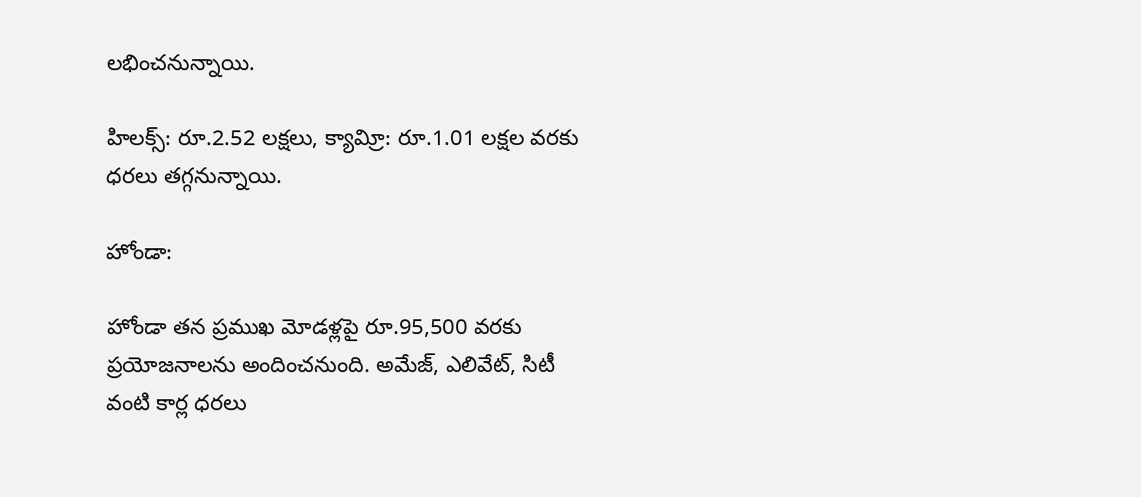లభించనున్నాయి.

హిలక్స్‌: రూ.2.52 లక్షలు, క్యావ్రిూ: రూ.1.01 లక్షల వరకు ధరలు తగ్గనున్నాయి.

హోండా:

హోండా తన ప్రముఖ మోడళ్లపై రూ.95,500 వరకు ప్రయోజనాలను అందించనుంది. అమేజ్‌, ఎలివేట్‌, సిటీ వంటి కార్ల ధరలు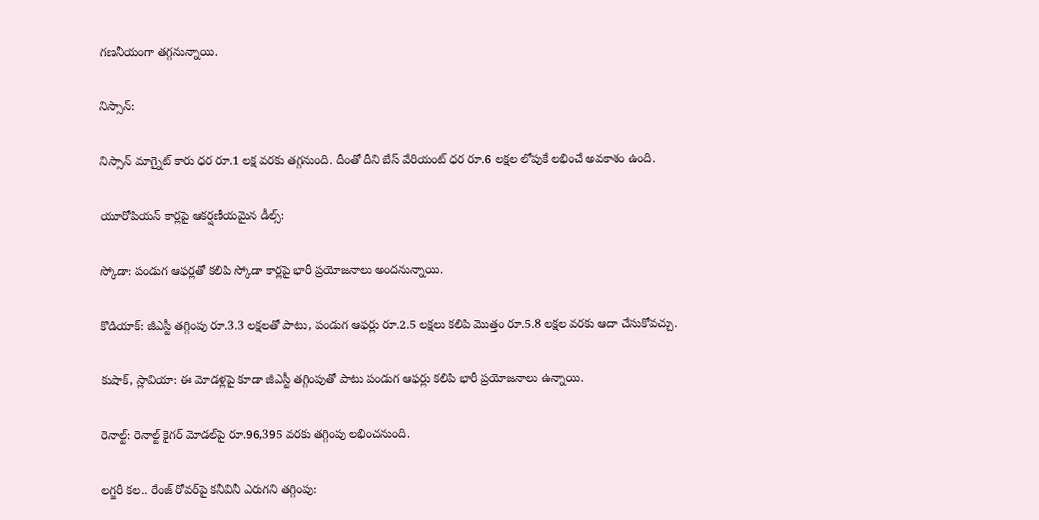గణనీయంగా తగ్గనున్నాయి.

నిస్సాన్‌:

నిస్సాన్‌ మాగ్నైట్‌ కారు ధర రూ.1 లక్ష వరకు తగ్గనుంది. దీంతో దీని బేస్‌ వేరియంట్‌ ధర రూ.6 లక్షల లోపుకే లభించే అవకాశం ఉంది.

యూరోపియన్‌ కార్లపై ఆకర్షణీయమైన డీల్స్‌:

స్కోడా: పండుగ ఆఫర్లతో కలిపి స్కోడా కార్లపై భారీ ప్రయోజనాలు అందనున్నాయి.

కొడియాక్‌: జీఎస్టీ తగ్గింపు రూ.3.3 లక్షలతో పాటు, పండుగ ఆఫర్లు రూ.2.5 లక్షలు కలిపి మొత్తం రూ.5.8 లక్షల వరకు ఆదా చేసుకోవచ్చు.

కుషాక్‌, స్లావియా: ఈ మోడళ్లపై కూడా జీఎస్టీ తగ్గింపుతో పాటు పండుగ ఆఫర్లు కలిపి భారీ ప్రయోజనాలు ఉన్నాయి.

రెనాల్ట్‌: రెనాల్ట్‌ కైగర్‌ మోడల్‌పై రూ.96,395 వరకు తగ్గింపు లభించనుంది.

లగ్జరీ కల.. రేంజ్‌ రోవర్‌పై కనీవినీ ఎరుగని తగ్గింపు: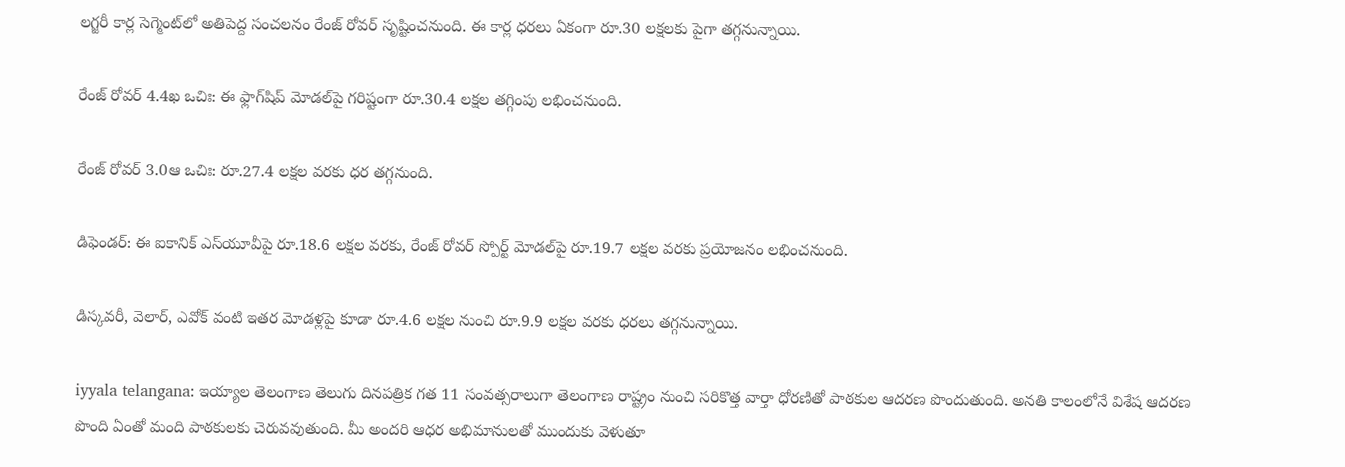లగ్జరీ కార్ల సెగ్మెంట్‌లో అతిపెద్ద సంచలనం రేంజ్‌ రోవర్‌ సృష్టించనుంది. ఈ కార్ల ధరలు ఏకంగా రూ.30 లక్షలకు పైగా తగ్గనున్నాయి.

రేంజ్‌ రోవర్‌ 4.4ఖ ఒచిః: ఈ ఫ్లాగ్‌షిప్‌ మోడల్‌పై గరిష్టంగా రూ.30.4 లక్షల తగ్గింపు లభించనుంది.

రేంజ్‌ రోవర్‌ 3.0ఆ ఒచిః: రూ.27.4 లక్షల వరకు ధర తగ్గనుంది.

డిఫెండర్‌: ఈ ఐకానిక్‌ ఎస్‌యూవీపై రూ.18.6 లక్షల వరకు, రేంజ్‌ రోవర్‌ స్పోర్ట్‌ మోడల్‌పై రూ.19.7 లక్షల వరకు ప్రయోజనం లభించనుంది.

డిస్కవరీ, వెలార్‌, ఎవోక్‌ వంటి ఇతర మోడళ్లపై కూడా రూ.4.6 లక్షల నుంచి రూ.9.9 లక్షల వరకు ధరలు తగ్గనున్నాయి.

iyyala telangana: ఇయ్యాల తెలంగాణ తెలుగు దినపత్రిక గత 11 సంవత్సరాలుగా తెలంగాణ రాష్ట్రం నుంచి సరికొత్త వార్తా ధోరణితో పాఠకుల ఆదరణ పొందుతుంది. అనతి కాలంలోనే విశేష ఆదరణ పొంది ఏంతో మంది పాఠకులకు చెరువవుతుంది. మీ అందరి ఆధర అభిమానులతో ముందుకు వెళుతూ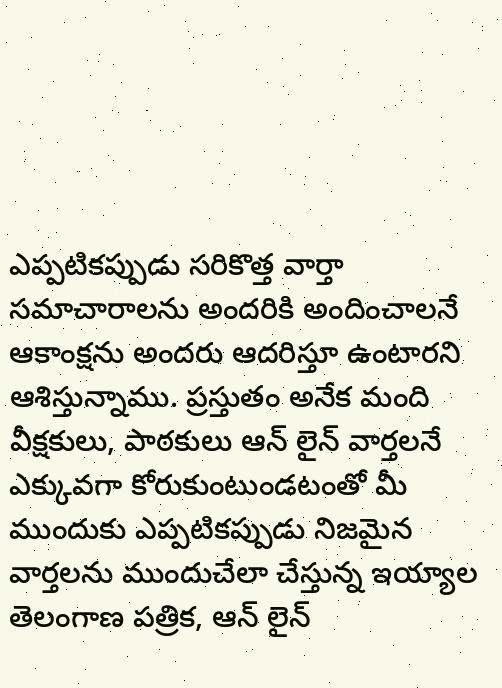ఎప్పటికప్పుడు సరికొత్త వార్తా సమాచారాలను అందరికి అందించాలనే ఆకాంక్షను అందరు ఆదరిస్తూ ఉంటారని ఆశిస్తున్నాము. ప్రస్తుతం అనేక మంది వీక్షకులు, పాఠకులు ఆన్ లైన్ వార్తలనే ఎక్కువగా కోరుకుంటుండటంతో మీ ముందుకు ఎప్పటికప్పుడు నిజమైన వార్తలను ముందుచేలా చేస్తున్న ఇయ్యాల తెలంగాణ పత్రిక, ఆన్ లైన్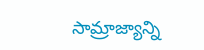సామ్రాజ్యాన్ని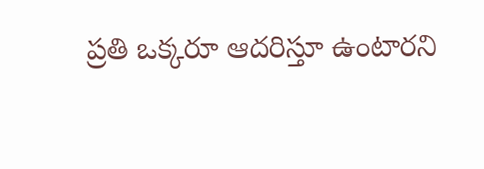ప్రతి ఒక్కరూ ఆదరిస్తూ ఉంటారని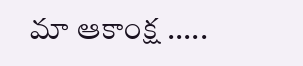మా ఆకాంక్ష .....